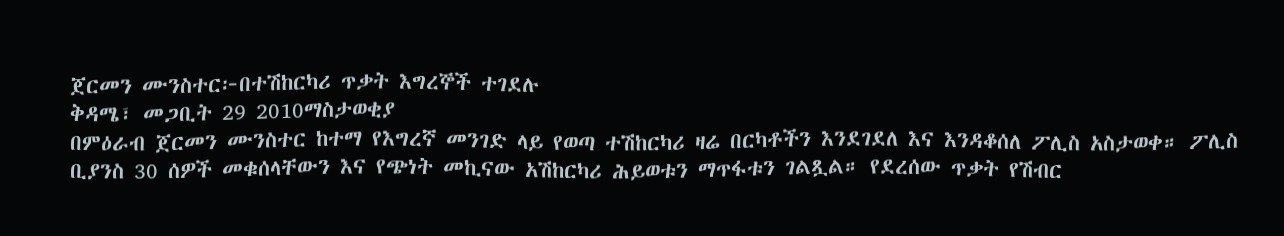ጀርመን ሙንስተር፦በተሽከርካሪ ጥቃት እግረኞች ተገደሉ
ቅዳሜ፣ መጋቢት 29 2010ማስታወቂያ
በምዕራብ ጀርመን ሙንስተር ከተማ የእግረኛ መንገድ ላይ የወጣ ተሽከርካሪ ዛሬ በርካቶችን እንደገደለ እና እንዳቆሰለ ፖሊስ አስታወቀ። ፖሊስ ቢያንስ 30 ሰዎች መቁሰላቸውን እና የጭነት መኪናው አሽከርካሪ ሕይወቱን ማጥፋቱን ገልጿል። የደረሰው ጥቃት የሽብር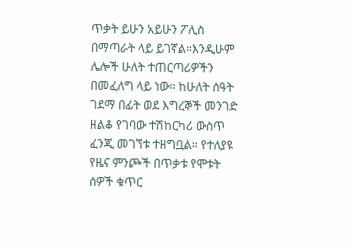ጥቃት ይሁን አይሁን ፖሊስ በማጣራት ላይ ይገኛል።እንዲሁም ሌሎች ሁለት ተጠርጣሪዎችን በመፈለግ ላይ ነው። ከሁለት ሰዓት ገደማ በፊት ወደ እግረኞች መንገድ ዘልቆ የገባው ተሽከርካሪ ውስጥ ፈንጂ መገኘቱ ተዘግቧል። የተለያዩ የዜና ምንጮች በጥቃቱ የሞቱት ሰዎች ቁጥር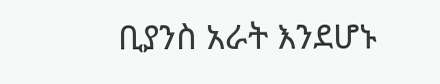ቢያንስ አራት እንደሆኑ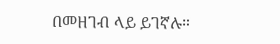በመዘገብ ላይ ይገኛሉ።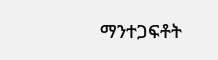ማንተጋፍቶት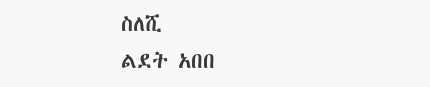ስለሺ
ልደት አበበ